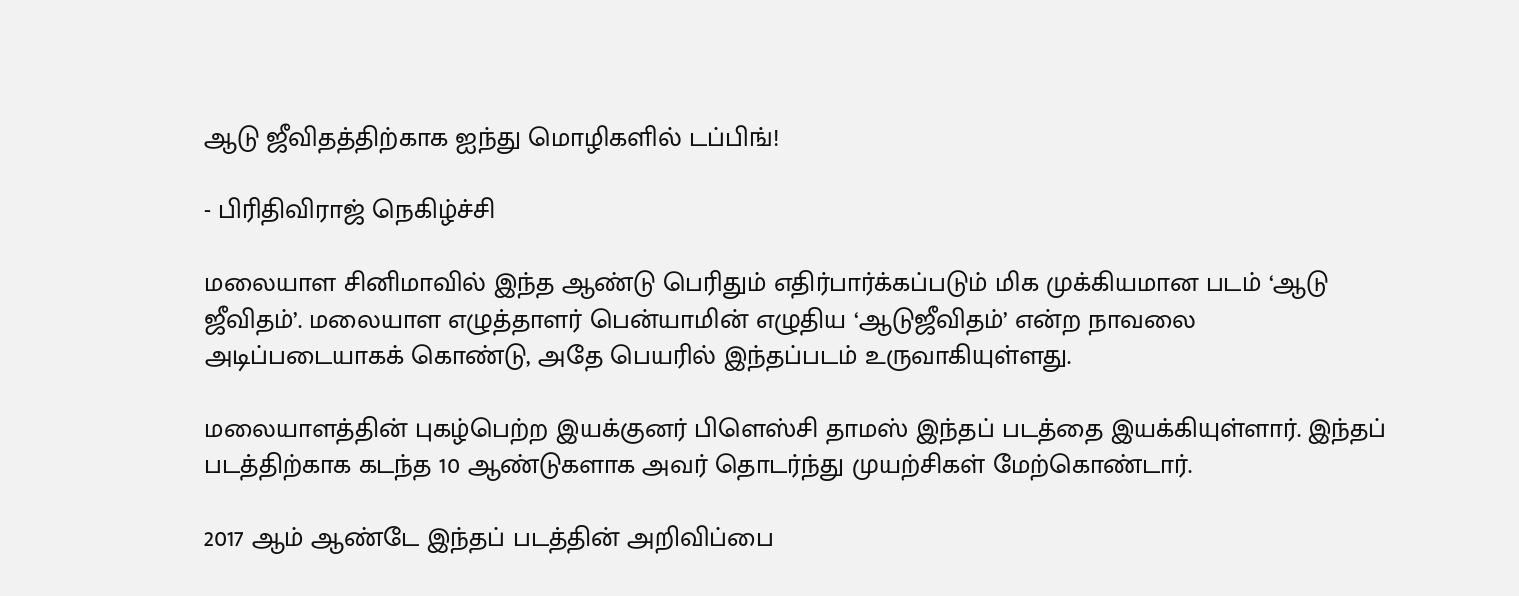ஆடு ஜீவிதத்திற்காக ஐந்து மொழிகளில் டப்பிங்!

- பிரிதிவிராஜ் நெகிழ்ச்சி

மலையாள சினிமாவில் இந்த ஆண்டு பெரிதும் எதிர்பார்க்கப்படும் மிக முக்கியமான படம் ‘ஆடு ஜீவிதம்’. மலையாள எழுத்தாளர் பென்யாமின் எழுதிய ‘ஆடுஜீவிதம்’ என்ற நாவலை அடிப்படையாகக் கொண்டு, அதே பெயரில் இந்தப்படம் உருவாகியுள்ளது.

மலையாளத்தின் புகழ்பெற்ற இயக்குனர் பிளெஸ்சி தாமஸ் இந்தப் படத்தை இயக்கியுள்ளார். இந்தப் படத்திற்காக கடந்த 10 ஆண்டுகளாக அவர் தொடர்ந்து முயற்சிகள் மேற்கொண்டார்.

2017 ஆம் ஆண்டே இந்தப் படத்தின் அறிவிப்பை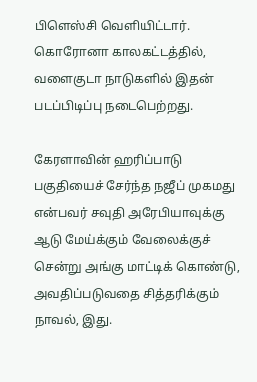பிளெஸ்சி வெளியிட்டார். கொரோனா காலகட்டத்தில், வளைகுடா நாடுகளில் இதன் படப்பிடிப்பு நடைபெற்றது.

கேரளாவின் ஹரிப்பாடு பகுதியைச் சேர்ந்த நஜீப் முகமது என்பவர் சவுதி அரேபியாவுக்கு ஆடு மேய்க்கும் வேலைக்குச் சென்று அங்கு மாட்டிக் கொண்டு, அவதிப்படுவதை சித்தரிக்கும் நாவல், இது.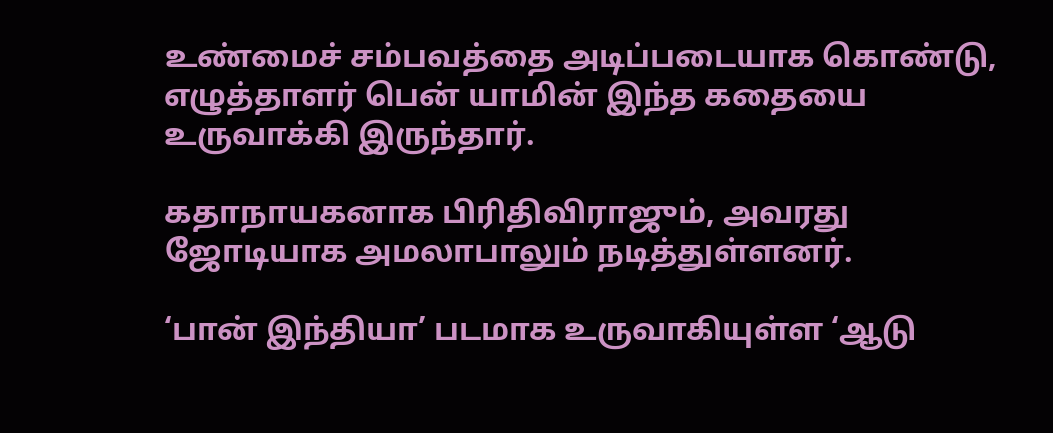உண்மைச் சம்பவத்தை அடிப்படையாக கொண்டு, எழுத்தாளர் பென் யாமின் இந்த கதையை உருவாக்கி இருந்தார்.

கதாநாயகனாக பிரிதிவிராஜும், அவரது ஜோடியாக அமலாபாலும் நடித்துள்ளனர்.

‘பான் இந்தியா’ படமாக உருவாகியுள்ள ‘ஆடு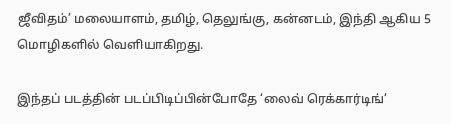ஜீவிதம்’ மலையாளம், தமிழ், தெலுங்கு, கன்னடம், இந்தி ஆகிய 5 மொழிகளில் வெளியாகிறது.

இந்தப் படத்தின் படப்பிடிப்பின்போதே ‘லைவ் ரெக்கார்டிங்’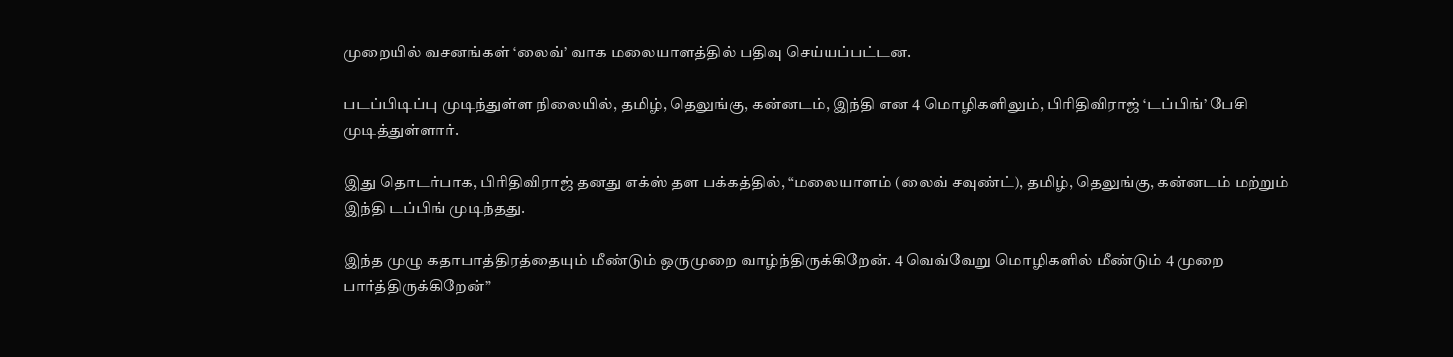முறையில் வசனங்கள் ‘லைவ்’ வாக மலையாளத்தில் பதிவு செய்யப்பட்டன.

படப்பிடிப்பு முடிந்துள்ள நிலையில், தமிழ், தெலுங்கு, கன்னடம், இந்தி என 4 மொழிகளிலும், பிரிதிவிராஜ் ‘டப்பிங்’ பேசி முடித்துள்ளார்.

இது தொடர்பாக, பிரிதிவிராஜ் தனது எக்ஸ் தள பக்கத்தில், “மலையாளம் (லைவ் சவுண்ட்), தமிழ், தெலுங்கு, கன்னடம் மற்றும் இந்தி டப்பிங் முடிந்தது.

இந்த முழு கதாபாத்திரத்தையும் மீண்டும் ஒருமுறை வாழ்ந்திருக்கிறேன். 4 வெவ்வேறு மொழிகளில் மீண்டும் 4 முறை பார்த்திருக்கிறேன்”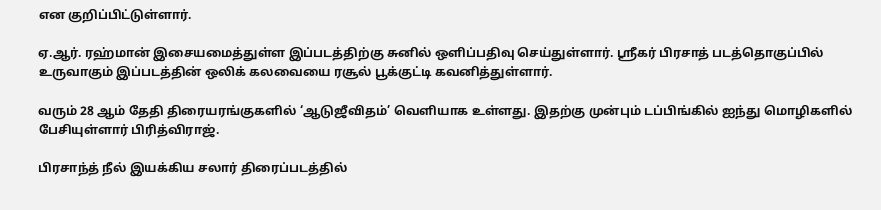என குறிப்பிட்டுள்ளார்.

ஏ.ஆர். ரஹ்மான் இசையமைத்துள்ள இப்படத்திற்கு சுனில் ஒளிப்பதிவு செய்துள்ளார். ஸ்ரீகர் பிரசாத் படத்தொகுப்பில் உருவாகும் இப்படத்தின் ஒலிக் கலவையை ரசூல் பூக்குட்டி கவனித்துள்ளார்.

வரும் 28 ஆம் தேதி திரையரங்குகளில் ‘ஆடுஜீவிதம்’ வெளியாக உள்ளது. இதற்கு முன்பும் டப்பிங்கில் ஐந்து மொழிகளில் பேசியுள்ளார் பிரித்விராஜ்.

பிரசாந்த் நீல் இயக்கிய சலார் திரைப்படத்தில்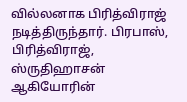வில்லனாக பிரித்விராஜ் நடித்திருந்தார். பிரபாஸ், பிரித்விராஜ், ஸ்ருதிஹாசன் ஆகியோரின்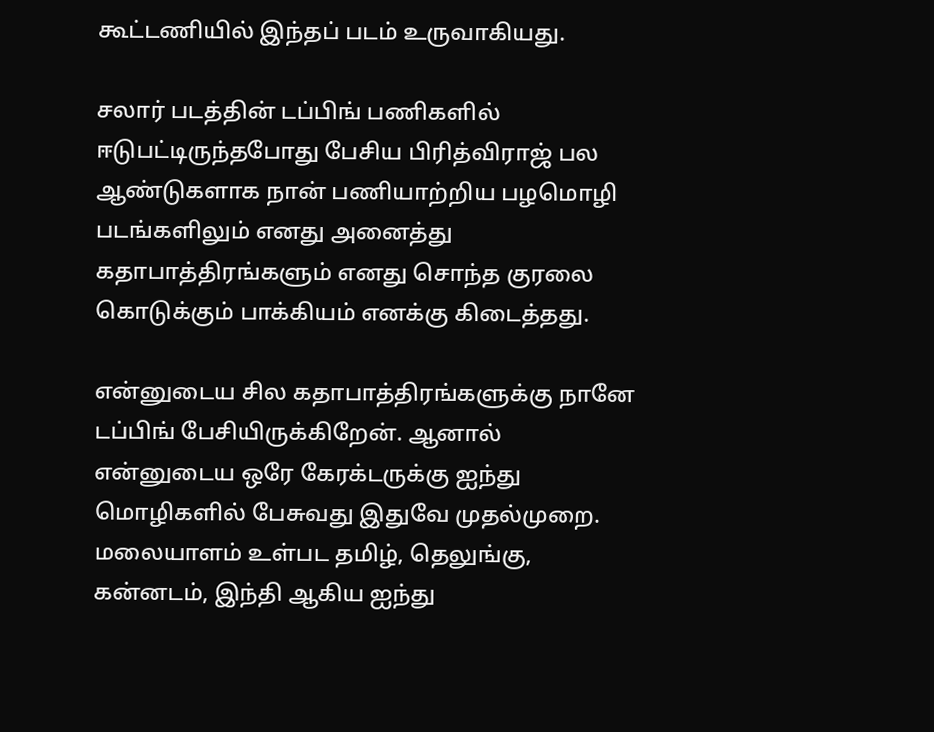கூட்டணியில் இந்தப் படம் உருவாகியது.

சலார் படத்தின் டப்பிங் பணிகளில் ஈடுபட்டிருந்தபோது பேசிய பிரித்விராஜ் பல ஆண்டுகளாக நான் பணியாற்றிய பழமொழி படங்களிலும் எனது அனைத்து கதாபாத்திரங்களும் எனது சொந்த குரலை கொடுக்கும் பாக்கியம் எனக்கு கிடைத்தது.

என்னுடைய சில கதாபாத்திரங்களுக்கு நானே டப்பிங் பேசியிருக்கிறேன். ஆனால் என்னுடைய ஒரே கேரக்டருக்கு ஐந்து மொழிகளில் பேசுவது இதுவே முதல்முறை. மலையாளம் உள்பட தமிழ், தெலுங்கு, கன்னடம், இந்தி ஆகிய ஐந்து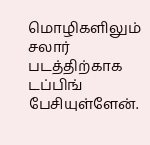மொழிகளிலும் சலார் படத்திற்காக டப்பிங் பேசியுள்ளேன்.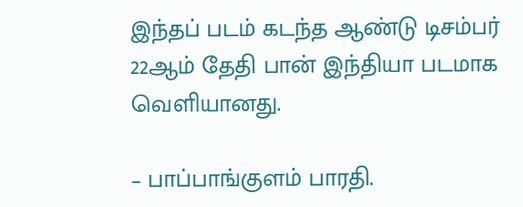இந்தப் படம் கடந்த ஆண்டு டிசம்பர் 22ஆம் தேதி பான் இந்தியா படமாக வெளியானது.

– பாப்பாங்குளம் பாரதி.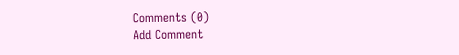Comments (0)
Add Comment